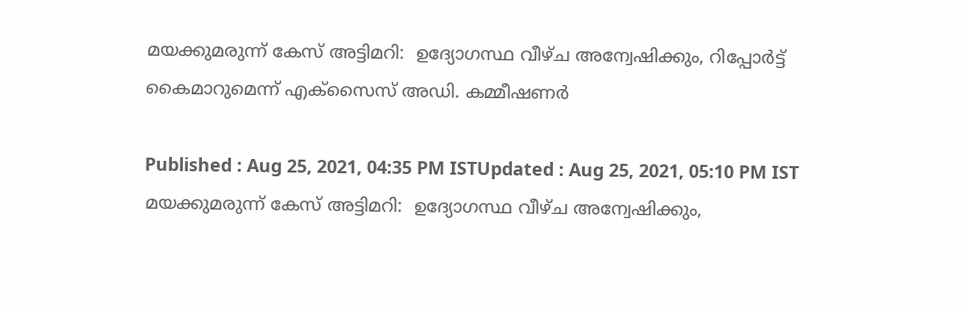മയക്കുമരുന്ന് കേസ് അട്ടിമറി:  ഉദ്യോഗസ്ഥ വീഴ്ച അന്വേഷിക്കും, റിപ്പോർട്ട് കൈമാറുമെന്ന് എക്സൈസ് അഡി. കമ്മീഷണർ

Published : Aug 25, 2021, 04:35 PM ISTUpdated : Aug 25, 2021, 05:10 PM IST
മയക്കുമരുന്ന് കേസ് അട്ടിമറി:  ഉദ്യോഗസ്ഥ വീഴ്ച അന്വേഷിക്കും,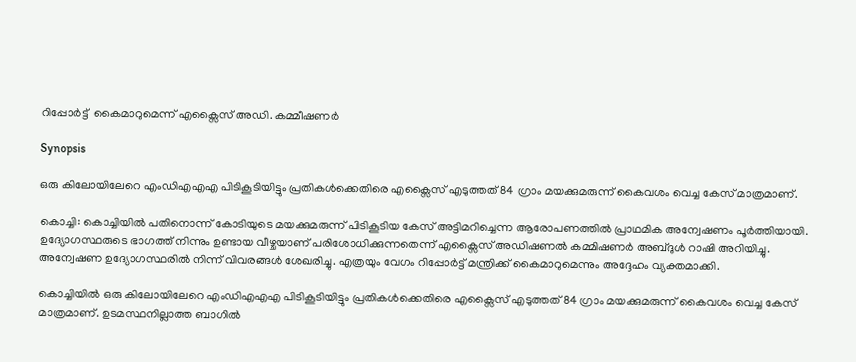റിപ്പോർട്ട്  കൈമാറുമെന്ന് എക്സൈസ് അഡി. കമ്മീഷണർ

Synopsis

ഒരു കിലോയിലേറെ എംഡിഎഎഎ പിടികൂടിയിട്ടും പ്രതികൾക്കെതിരെ എക്സൈസ് എടുത്തത് 84 ഗ്രാം മയക്കുമരുന്ന് കൈവശം വെച്ച കേസ് മാത്രമാണ്.

കൊച്ചി: കൊച്ചിയില്‍ പതിനൊന്ന് കോടിയുടെ മയക്കുമരുന്ന് പിടികൂടിയ കേസ് അട്ടിമറിച്ചെന്ന ആരോപണത്തിൽ പ്രാഥമിക അന്വേഷണം പൂർത്തിയായി. ഉദ്യോഗസ്ഥരുടെ ഭാഗത്ത് നിന്നും ഉണ്ടായ വീഴ്ചയാണ് പരിശോധിക്കുന്നതെന്ന് എക്സൈസ് അഡിഷണൽ കമ്മിഷണർ അബ്ദുൾ റാഷി അറിയിച്ചു. അന്വേഷണ ഉദ്യോഗസ്ഥരിൽ നിന്ന് വിവരങ്ങൾ ശേഖരിച്ചു. എത്രയും വേഗം റിപ്പോർട്ട്‌ മന്ത്രിക്ക് കൈമാറുമെന്നും അദ്ദേഹം വ്യക്തമാക്കി.

കൊച്ചിയിൽ ഒരു കിലോയിലേറെ എംഡിഎഎഎ പിടികൂടിയിട്ടും പ്രതികൾക്കെതിരെ എക്സൈസ് എടുത്തത് 84 ഗ്രാം മയക്കുമരുന്ന് കൈവശം വെച്ച കേസ് മാത്രമാണ്. ഉടമസ്ഥനില്ലാത്ത ബാഗില്‍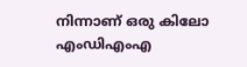നിന്നാണ് ഒരു കിലോ എംഡിഎംഎ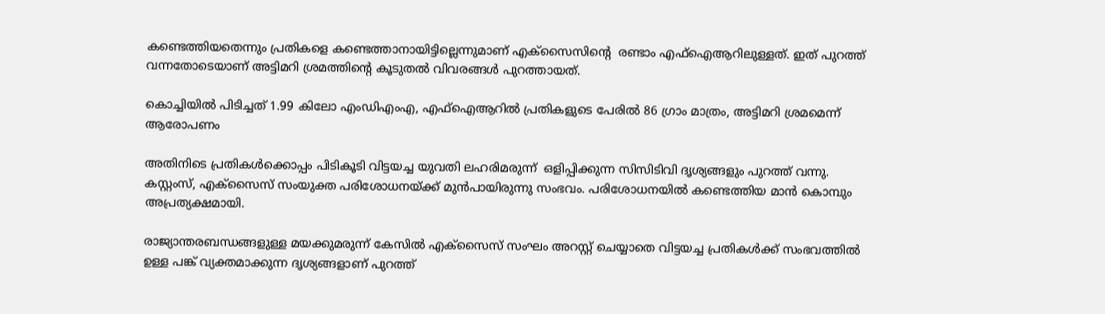കണ്ടെത്തിയതെന്നും പ്രതികളെ കണ്ടെത്താനായിട്ടില്ലെന്നുമാണ് എക്സൈസിന്‍റെ  രണ്ടാം എഫ്ഐആറിലുള്ളത്. ഇത് പുറത്ത് വന്നതോടെയാണ് അട്ടിമറി ശ്രമത്തിന്റെ കൂടുതൽ വിവരങ്ങൾ പുറത്തായത്.

കൊച്ചിയിൽ പിടിച്ചത് 1.99 കിലോ എംഡിഎംഎ, എഫ്ഐആറിൽ പ്രതികളുടെ പേരിൽ 86 ഗ്രാം മാത്രം, അട്ടിമറി ശ്രമമെന്ന് ആരോപണം

അതിനിടെ പ്രതികൾക്കൊപ്പം പിടികൂടി വിട്ടയച്ച യുവതി ലഹരിമരുന്ന്  ഒളിപ്പിക്കുന്ന സിസിടിവി ദൃശ്യങ്ങളും പുറത്ത് വന്നു. കസ്റ്റംസ്, എക്സൈസ് സംയുക്ത പരിശോധനയ്ക്ക് മുൻപായിരുന്നു സംഭവം. പരിശോധനയിൽ കണ്ടെത്തിയ മാൻ കൊമ്പും അപ്രത്യക്ഷമായി.

രാജ്യാന്തരബന്ധങ്ങളുള്ള മയക്കുമരുന്ന് കേസിൽ എക്സൈസ് സംഘം അറസ്റ്റ് ചെയ്യാതെ വിട്ടയച്ച പ്രതികൾക്ക് സംഭവത്തിൽ ഉള്ള പങ്ക് വ്യക്തമാക്കുന്ന ദൃശ്യങ്ങളാണ് പുറത്ത്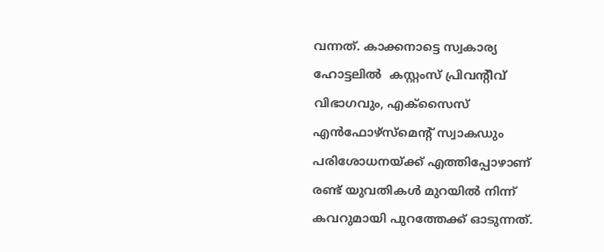വന്നത്. കാക്കനാട്ടെ സ്വകാര്യ ഹോട്ടലിൽ  കസ്റ്റംസ് പ്രിവന്‍റീവ് വിഭാഗവും, എക്സൈസ് എൻഫോഴ്സ്മെന്‍റ് സ്വാകഡും പരിശോധനയ്ക്ക് എത്തിപ്പോഴാണ് രണ്ട് യുവതികൾ മുറയിൽ നിന്ന് കവറുമായി പുറത്തേക്ക് ഓടുന്നത്.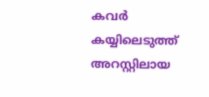കവർ കയ്യിലെടുത്ത് അറസ്റ്റിലായ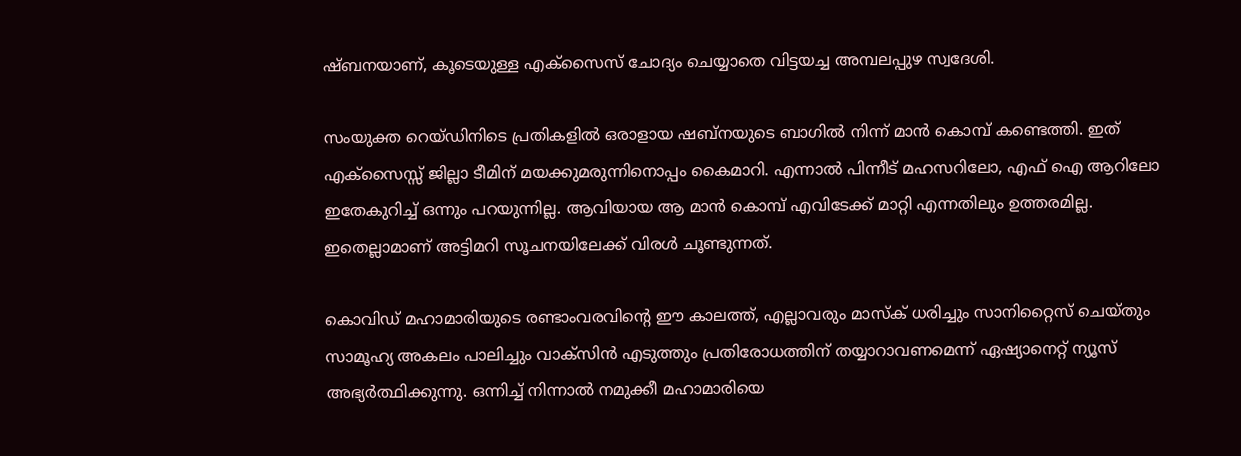ഷ്ബനയാണ്, കൂടെയുള്ള എക്സൈസ് ചോദ്യം ചെയ്യാതെ വിട്ടയച്ച അമ്പലപ്പുഴ സ്വദേശി.

സംയുക്ത റെയ്ഡിനിടെ പ്രതികളിൽ ഒരാളായ ഷബ്നയുടെ ബാഗിൽ നിന്ന് മാൻ കൊമ്പ് കണ്ടെത്തി. ഇത് എക്സൈസ്സ് ജില്ലാ ടീമിന് മയക്കുമരുന്നിനൊപ്പം കൈമാറി. എന്നാൽ പിന്നീട് മഹസറിലോ, എഫ് ഐ ആറിലോ ഇതേകുറിച്ച് ഒന്നും പറയുന്നില്ല. ആവിയായ ആ മാൻ കൊമ്പ് എവിടേക്ക് മാറ്റി എന്നതിലും ഉത്തരമില്ല. ഇതെല്ലാമാണ് അട്ടിമറി സൂചനയിലേക്ക് വിരൾ ചൂണ്ടുന്നത്.

കൊവിഡ് മഹാമാരിയുടെ രണ്ടാംവരവിന്റെ ഈ കാലത്ത്, എല്ലാവരും മാസ്‌ക് ധരിച്ചും സാനിറ്റൈസ് ചെയ്തും സാമൂഹ്യ അകലം പാലിച്ചും വാക്‌സിന്‍ എടുത്തും പ്രതിരോധത്തിന് തയ്യാറാവണമെന്ന് ഏഷ്യാനെറ്റ് ന്യൂസ് അഭ്യര്‍ത്ഥിക്കുന്നു. ഒന്നിച്ച് നിന്നാല്‍ നമുക്കീ മഹാമാരിയെ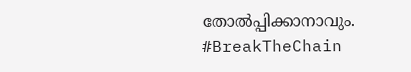തോല്‍പ്പിക്കാനാവും. #BreakTheChain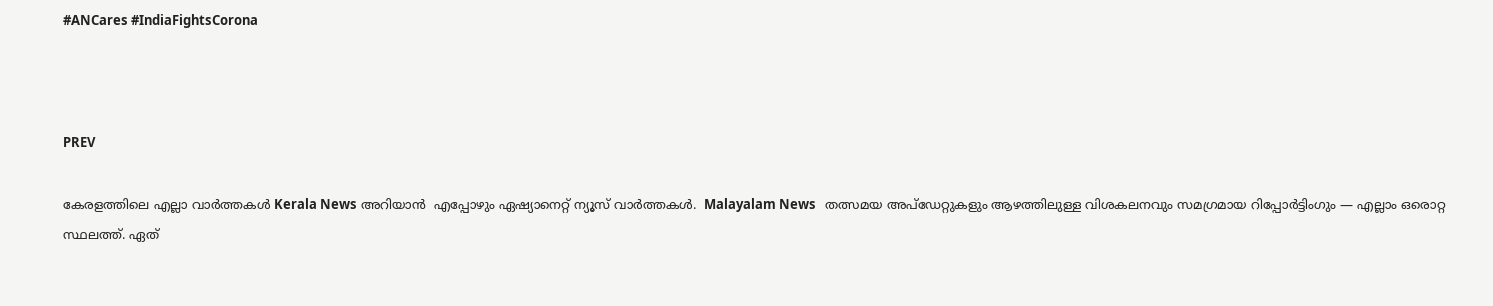#ANCares #IndiaFightsCorona



PREV

കേരളത്തിലെ എല്ലാ വാർത്തകൾ Kerala News അറിയാൻ  എപ്പോഴും ഏഷ്യാനെറ്റ് ന്യൂസ് വാർത്തകൾ.  Malayalam News   തത്സമയ അപ്‌ഡേറ്റുകളും ആഴത്തിലുള്ള വിശകലനവും സമഗ്രമായ റിപ്പോർട്ടിംഗും — എല്ലാം ഒരൊറ്റ സ്ഥലത്ത്. ഏത്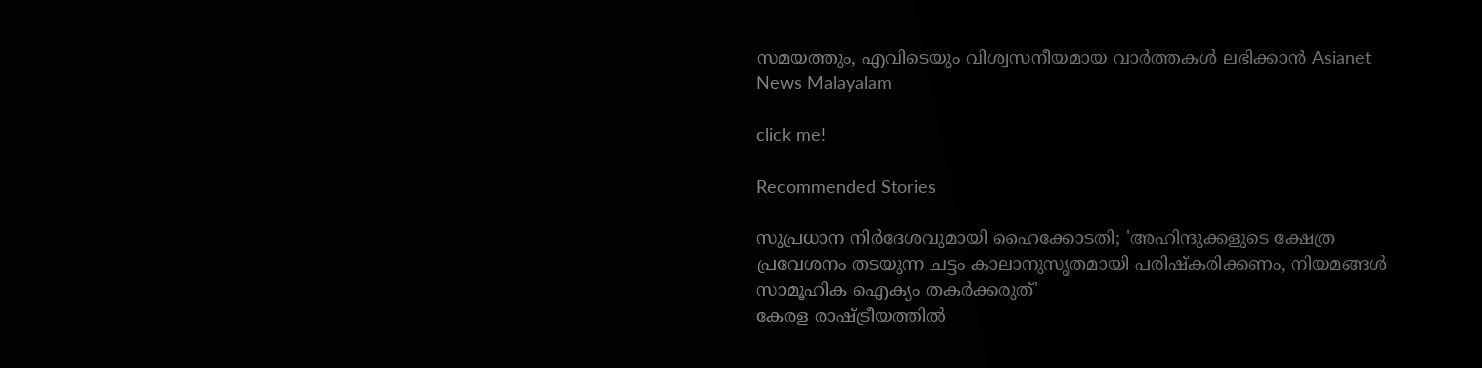സമയത്തും, എവിടെയും വിശ്വസനീയമായ വാർത്തകൾ ലഭിക്കാൻ Asianet News Malayalam

click me!

Recommended Stories

സുപ്രധാന നിര്‍ദേശവുമായി ഹൈക്കോടതി; 'അഹിന്ദുക്കളുടെ ക്ഷേത്ര പ്രവേശനം തടയുന്ന ചട്ടം കാലാനുസൃതമായി പരിഷ്കരിക്കണം, നിയമങ്ങള്‍ സാമൂഹിക ഐക്യം തകര്‍ക്കരുത്'
കേരള രാഷ്ട്രീയത്തിൽ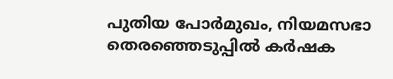പുതിയ പോർമുഖം, നിയമസഭാ തെരഞ്ഞെടുപ്പിൽ കർഷക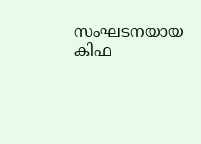സംഘടനയായ കിഫ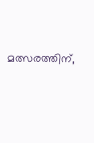മത്സരത്തിന്,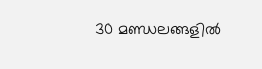30 മണ്ഡലങ്ങളിൽ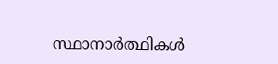സ്ഥാനാർത്ഥികൾ